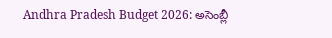Andhra Pradesh Budget 2026: అసెంబ్లీ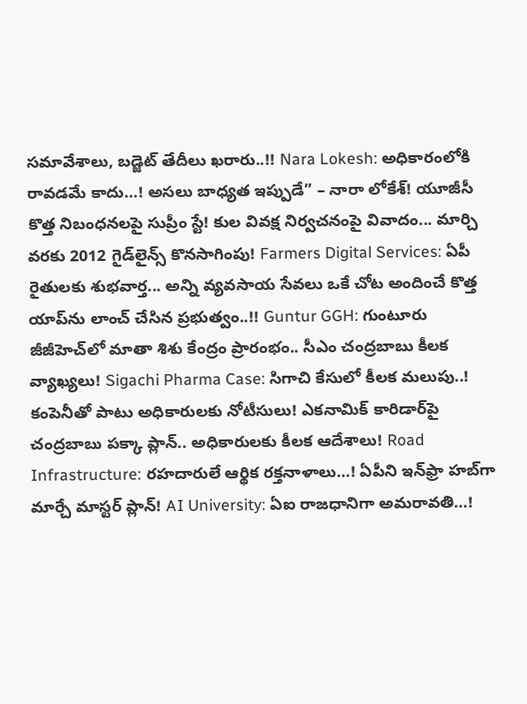సమావేశాలు, బడ్జెట్ తేదీలు ఖరారు..!! Nara Lokesh: అధికారంలోకి రావడమే కాదు…! అసలు బాధ్యత ఇప్పుడే” – నారా లోకేశ్! యూజీసీ కొత్త నిబంధనలపై సుప్రీం స్టే! కుల వివక్ష నిర్వచనంపై వివాదం... మార్చి వరకు 2012 గైడ్‌లైన్స్ కొనసాగింపు! Farmers Digital Services: ఏపీ రైతులకు శుభవార్త... అన్ని వ్యవసాయ సేవలు ఒకే చోట అందించే కొత్త యాప్‌ను లాంచ్ చేసిన ప్రభుత్వం..!! Guntur GGH: గుంటూరు జీజీహెచ్‌లో మాతా శిశు కేంద్రం ప్రారంభం.. సీఎం చంద్రబాబు కీలక వ్యాఖ్యలు! Sigachi Pharma Case: సిగాచి కేసులో కీలక మలుపు..! కంపెనీతో పాటు అధికారులకు నోటీసులు! ఎకనామిక్ కారిడార్‌పై చంద్రబాబు పక్కా ప్లాన్.. అధికారులకు కీలక ఆదేశాలు! Road Infrastructure: రహదారులే ఆర్థిక రక్తనాళాలు…! ఏపీని ఇన్‌ఫ్రా హబ్‌గా మార్చే మాస్టర్ ప్లాన్! AI University: ఏఐ రాజధానిగా అమరావతి…!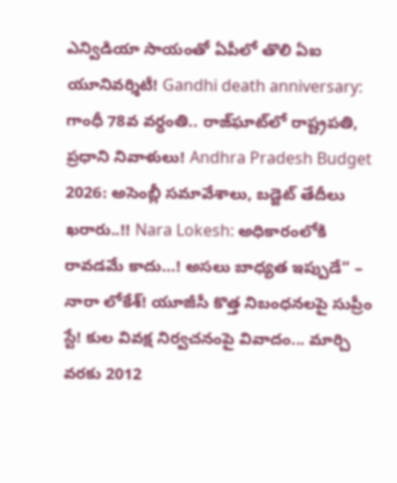ఎన్విడియా సాయంతో ఏపీలో తొలి ఏఐ యూనివర్శిటీ! Gandhi death anniversary: గాంధీ 78వ వర్ధంతి.. రాజ్‌ఘాట్‌లో రాష్ట్రపతి, ప్రధాని నివాళులు! Andhra Pradesh Budget 2026: అసెంబ్లీ సమావేశాలు, బడ్జెట్ తేదీలు ఖరారు..!! Nara Lokesh: అధికారంలోకి రావడమే కాదు…! అసలు బాధ్యత ఇప్పుడే” – నారా లోకేశ్! యూజీసీ కొత్త నిబంధనలపై సుప్రీం స్టే! కుల వివక్ష నిర్వచనంపై వివాదం... మార్చి వరకు 2012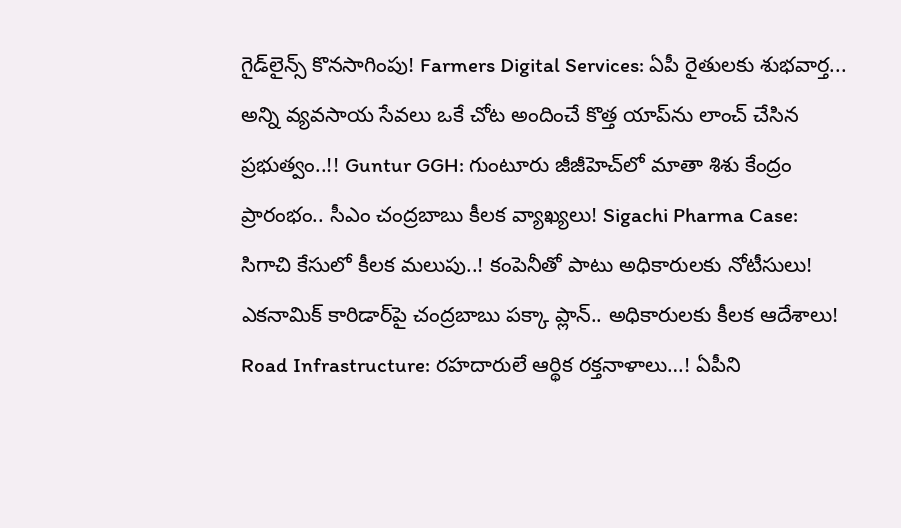గైడ్‌లైన్స్ కొనసాగింపు! Farmers Digital Services: ఏపీ రైతులకు శుభవార్త... అన్ని వ్యవసాయ సేవలు ఒకే చోట అందించే కొత్త యాప్‌ను లాంచ్ చేసిన ప్రభుత్వం..!! Guntur GGH: గుంటూరు జీజీహెచ్‌లో మాతా శిశు కేంద్రం ప్రారంభం.. సీఎం చంద్రబాబు కీలక వ్యాఖ్యలు! Sigachi Pharma Case: సిగాచి కేసులో కీలక మలుపు..! కంపెనీతో పాటు అధికారులకు నోటీసులు! ఎకనామిక్ కారిడార్‌పై చంద్రబాబు పక్కా ప్లాన్.. అధికారులకు కీలక ఆదేశాలు! Road Infrastructure: రహదారులే ఆర్థిక రక్తనాళాలు…! ఏపీని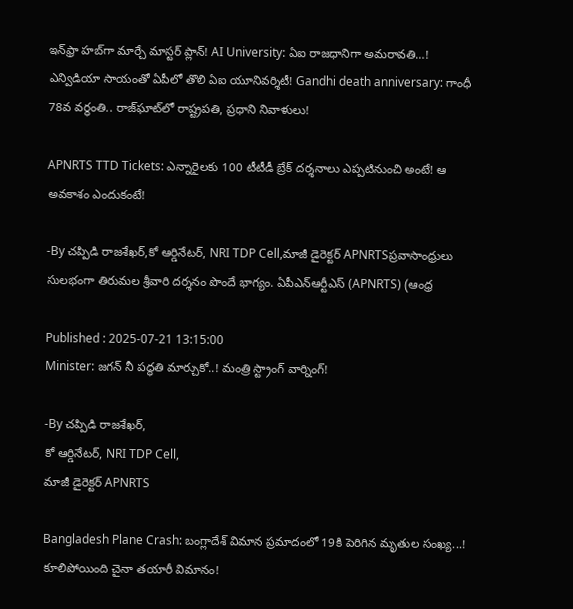ఇన్‌ఫ్రా హబ్‌గా మార్చే మాస్టర్ ప్లాన్! AI University: ఏఐ రాజధానిగా అమరావతి…! ఎన్విడియా సాయంతో ఏపీలో తొలి ఏఐ యూనివర్శిటీ! Gandhi death anniversary: గాంధీ 78వ వర్ధంతి.. రాజ్‌ఘాట్‌లో రాష్ట్రపతి, ప్రధాని నివాళులు!

APNRTS TTD Tickets: ఎన్నారైలకు 100 టీటీడీ బ్రేక్ దర్శనాలు ఎప్పటినుంచి అంటే! ఆ అవకాశం ఎందుకంటే!

-By చప్పిడి రాజశేఖర్,కో ఆర్డినేటర్, NRI TDP Cell,మాజీ డైరెక్టర్ APNRTSప్రవాసాంధ్రులు సులభంగా తిరుమల శ్రీవారి దర్శనం పొందే భాగ్యం. ఏపీఎన్ఆర్టీఎస్ (APNRTS) (ఆంధ్ర

Published : 2025-07-21 13:15:00
Minister: జగన్ నీ పద్ధతి మార్చుకో..! మంత్రి స్ట్రాంగ్ వార్నింగ్!

-By చప్పిడి రాజశేఖర్,
కో ఆర్డినేటర్, NRI TDP Cell,
మాజీ డైరెక్టర్ APNRTS

Bangladesh Plane Crash: బంగ్లాదేశ్ విమాన ప్రమాదంలో 19కి పెరిగిన మృతుల సంఖ్య...! కూలిపోయింది చైనా తయారీ విమానం!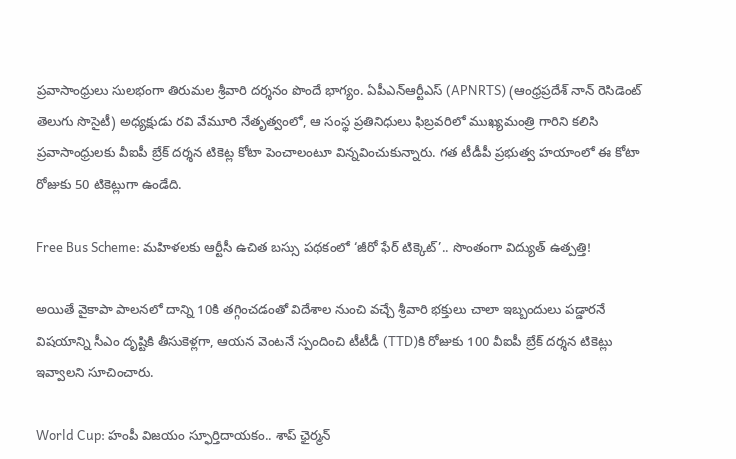ప్రవాసాంధ్రులు సులభంగా తిరుమల శ్రీవారి దర్శనం పొందే భాగ్యం. ఏపీఎన్ఆర్టీఎస్ (APNRTS) (ఆంధ్రప్రదేశ్ నాన్ రెసిడెంట్ తెలుగు సొసైటీ) అధ్యక్షుడు రవి వేమూరి నేతృత్వంలో, ఆ సంస్థ ప్రతినిధులు ఫిబ్రవరిలో ముఖ్యమంత్రి గారిని కలిసి ప్రవాసాంధ్రులకు వీఐపీ బ్రేక్ దర్శన టికెట్ల కోటా పెంచాలంటూ విన్నవించుకున్నారు. గత టీడీపీ ప్రభుత్వ హయాంలో ఈ కోటా రోజుకు 50 టికెట్లుగా ఉండేది.

Free Bus Scheme: మహిళలకు ఆర్టీసీ ఉచిత బస్సు పథకంలో ‘జీరో ఫేర్ టిక్కెట్’.. సొంతంగా విద్యుత్ ఉత్పత్తి!

అయితే వైకాపా పాలనలో దాన్ని 10కి తగ్గించడంతో విదేశాల నుంచి వచ్చే శ్రీవారి భక్తులు చాలా ఇబ్బందులు పడ్డారనే విషయాన్ని సీఎం దృష్టికి తీసుకెళ్లగా, ఆయన వెంటనే స్పందించి టీటీడీ (TTD)కి రోజుకు 100 వీఐపీ బ్రేక్ దర్శన టికెట్లు ఇవ్వాలని సూచించారు.

World Cup: హంపీ విజయం స్ఫూర్తిదాయకం.. శాప్ ఛైర్మన్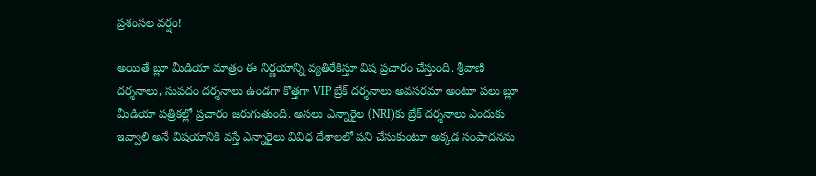ప్రశంసల వర్షం!

అయితే బ్లూ మీడియా మాత్రం ఈ నిర్ణయాన్ని వ్యతిరేకిస్తూ విష ప్రచారం చేస్తుంది. శ్రీవాణి దర్శనాలు, సుపదం దర్శనాలు ఉండగా కొత్తగా VIP బ్రేక్ దర్శనాలు అవసరమా అంటూ పలు బ్లూ మీడియా పత్రికల్లో ప్రచారం జరుగుతుంది. అసలు ఎన్నారైల (NRI)కు బ్రేక్ దర్శనాలు ఎందుకు ఇవ్వాలి అనే విషయానికి వస్తే ఎన్నారైలు వివిధ దేశాలలో పని చేసుకుంటూ అక్కడ సంపాదనను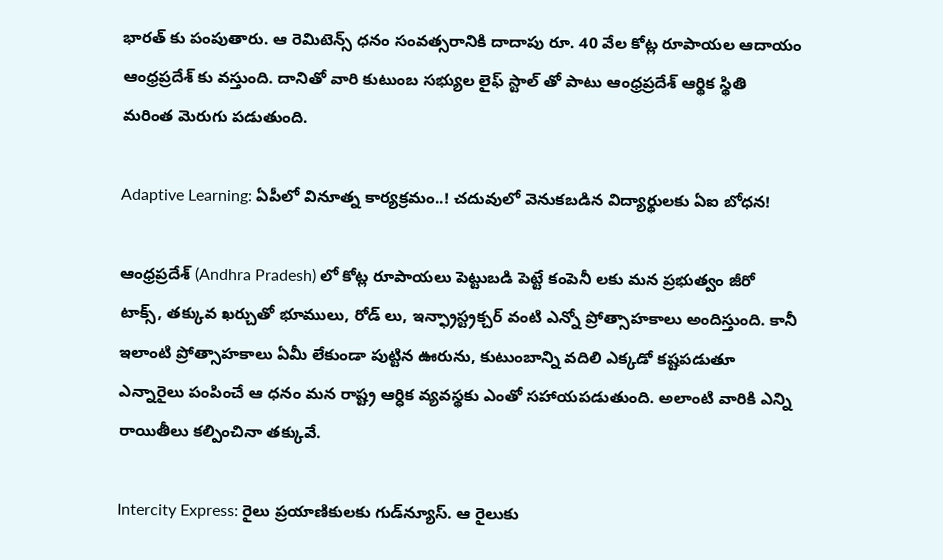భారత్ కు పంపుతారు. ఆ రెమిటెన్స్ ధనం సంవత్సరానికి దాదాపు రూ. 40 వేల కోట్ల రూపాయల ఆదాయం ఆంధ్రప్రదేశ్ కు వస్తుంది. దానితో వారి కుటుంబ సభ్యుల లైఫ్ స్టాల్ తో పాటు ఆంధ్రప్రదేశ్ ఆర్థిక స్థితి మరింత మెరుగు పడుతుంది.

Adaptive Learning: ఏపీలో వినూత్న కార్యక్రమం..! చదువులో వెనుకబడిన విద్యార్థులకు ఏఐ బోధన!

ఆంధ్రప్రదేశ్ (Andhra Pradesh) లో కోట్ల రూపాయలు పెట్టుబడి పెట్టే కంపెనీ లకు మన ప్రభుత్వం జీరో టాక్స్, తక్కువ ఖర్చుతో భూములు, రోడ్ లు, ఇన్ఫ్రాస్ట్రక్చర్ వంటి ఎన్నో ప్రోత్సాహకాలు అందిస్తుంది. కానీ ఇలాంటి ప్రోత్సాహకాలు ఏమీ లేకుండా పుట్టిన ఊరును, కుటుంబాన్ని వదిలి ఎక్కడో కష్టపడుతూ ఎన్నారైలు పంపించే ఆ ధనం మన రాష్ట్ర ఆర్ధిక వ్యవస్థకు ఎంతో సహాయపడుతుంది. అలాంటి వారికి ఎన్ని రాయితీలు కల్పించినా తక్కువే.

Intercity Express: రైలు ప్రయాణికులకు గుడ్‌న్యూస్. ఆ రైలుకు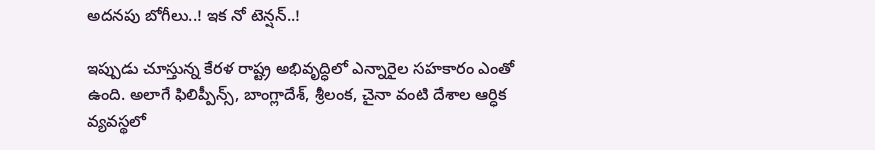అదనపు బోగీలు..! ఇక నో టెన్షన్..!

ఇప్పుడు చూస్తున్న కేరళ రాష్ట్ర అభివృద్ధిలో ఎన్నారైల సహకారం ఎంతో ఉంది. అలాగే ఫిలిప్పీన్స్, బాంగ్లాదేశ్, శ్రీలంక, చైనా వంటి దేశాల ఆర్ధిక వ్యవస్థలో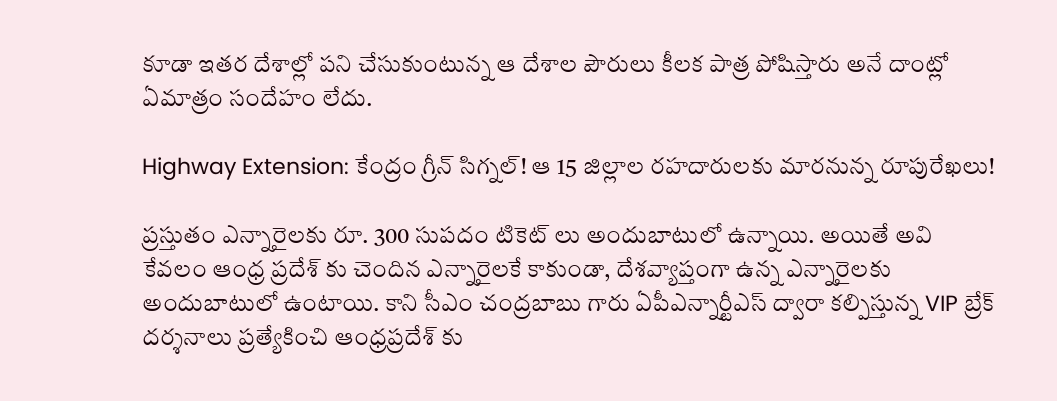కూడా ఇతర దేశాల్లో పని చేసుకుంటున్న ఆ దేశాల పౌరులు కీలక పాత్ర పోషిస్తారు అనే దాంట్లో ఏమాత్రం సందేహం లేదు.

Highway Extension: కేంద్రం గ్రీన్ సిగ్నల్! ఆ 15 జిల్లాల రహదారులకు మారనున్న రూపురేఖలు!

ప్రస్తుతం ఎన్నారైలకు రూ. 300 సుపదం టికెట్ లు అందుబాటులో ఉన్నాయి. అయితే అవి కేవలం ఆంధ్ర ప్రదేశ్ కు చెందిన ఎన్నారైలకే కాకుండా, దేశవ్యాప్తంగా ఉన్న ఎన్నారైలకు అందుబాటులో ఉంటాయి. కాని సీఎం చంద్రబాబు గారు ఏపీఎన్నార్టీఎస్ ద్వారా కల్పిస్తున్న VIP బ్రేక్ దర్శనాలు ప్రత్యేకించి ఆంధ్రప్రదేశ్ కు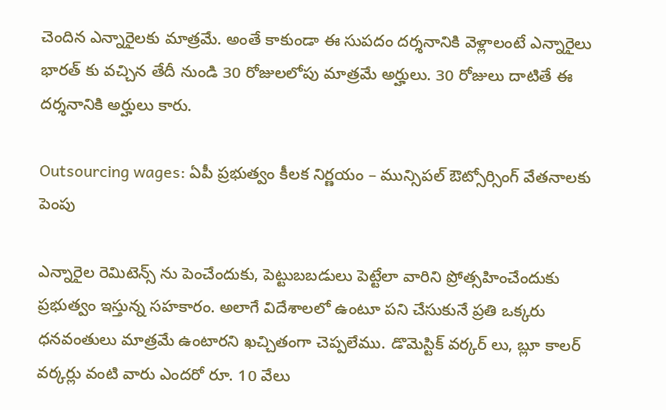చెందిన ఎన్నారైలకు మాత్రమే. అంతే కాకుండా ఈ సుపదం దర్శనానికి వెళ్లాలంటే ఎన్నారైలు భారత్ కు వచ్చిన తేదీ నుండి 30 రోజులలోపు మాత్రమే అర్హులు. 30 రోజులు దాటితే ఈ దర్శనానికి అర్హులు కారు.

Outsourcing wages: ఏపీ ప్రభుత్వం కీలక నిర్ణయం – మున్సిపల్ ఔట్సోర్సింగ్ వేతనాలకు పెంపు

ఎన్నారైల రెమిటెన్స్ ను పెంచేందుకు, పెట్టుబబడులు పెట్టేలా వారిని ప్రోత్సహించేందుకు ప్రభుత్వం ఇస్తున్న సహకారం. అలాగే విదేశాలలో ఉంటూ పని చేసుకునే ప్రతి ఒక్కరు ధనవంతులు మాత్రమే ఉంటారని ఖచ్చితంగా చెప్పలేము. డొమెస్టిక్ వర్కర్ లు, బ్లూ కాలర్ వర్కర్లు వంటి వారు ఎందరో రూ. 10 వేలు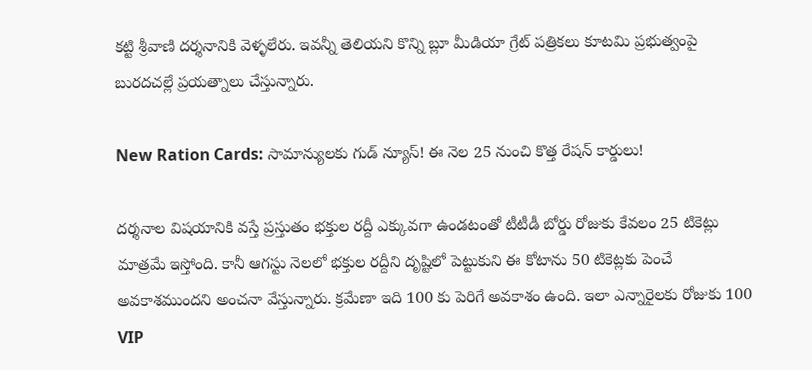కట్టి శ్రీవాణి దర్శనానికి వెళ్ళలేరు. ఇవన్నీ తెలియని కొన్ని బ్లూ మీడియా గ్రేట్ పత్రికలు కూటమి ప్రభుత్వంపై బురదచల్లే ప్రయత్నాలు చేస్తున్నారు.

New Ration Cards: సామాన్యులకు గుడ్ న్యూస్! ఈ నెల 25 నుంచి కొత్త రేషన్ కార్డులు!

దర్శనాల విషయానికి వస్తే ప్రస్తుతం భక్తుల రద్దీ ఎక్కువగా ఉండటంతో టీటీడీ బోర్డు రోజుకు కేవలం 25 టికెట్లు మాత్రమే ఇస్తోంది. కానీ ఆగస్టు నెలలో భక్తుల రద్దీని దృష్టిలో పెట్టుకుని ఈ కోటాను 50 టికెట్లకు పెంచే అవకాశముందని అంచనా వేస్తున్నారు. క్రమేణా ఇది 100 కు పెరిగే అవకాశం ఉంది. ఇలా ఎన్నారైలకు రోజుకు 100 VIP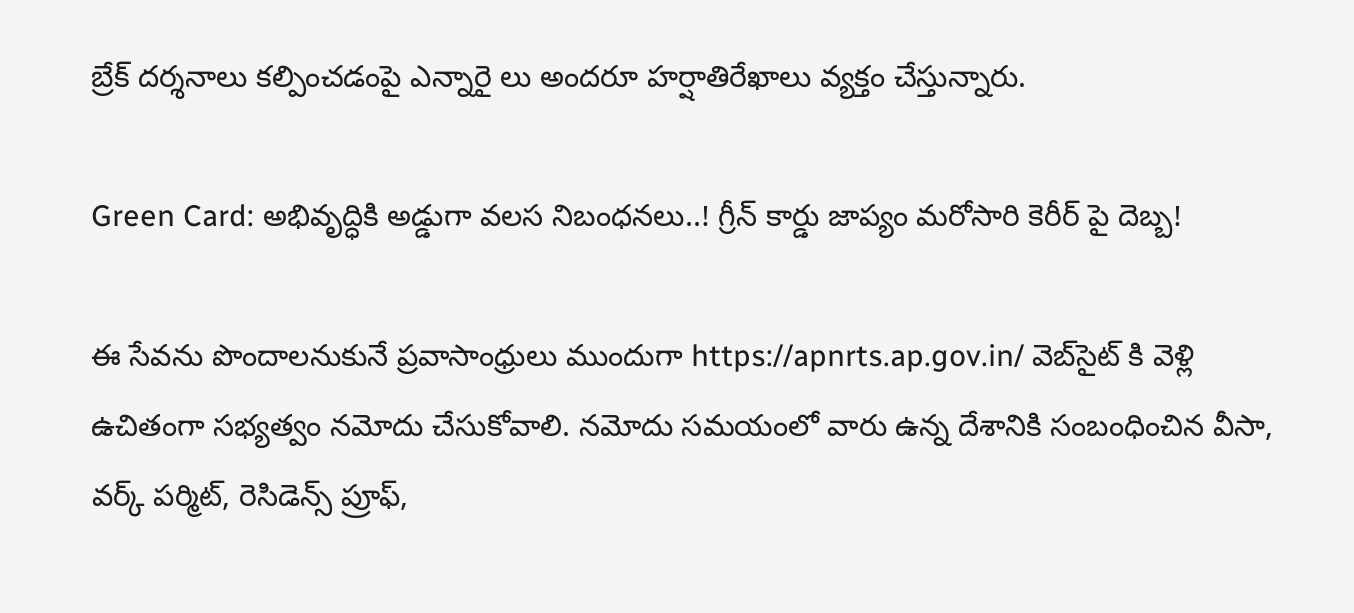బ్రేక్ దర్శనాలు కల్పించడంపై ఎన్నారై లు అందరూ హర్షాతిరేఖాలు వ్యక్తం చేస్తున్నారు.

Green Card: అభివృద్ధికి అడ్డుగా వలస నిబంధనలు..! గ్రీన్ కార్డు జాప్యం మరోసారి కెరీర్ పై దెబ్బ!

ఈ సేవను పొందాలనుకునే ప్రవాసాంధ్రులు ముందుగా https://apnrts.ap.gov.in/ వెబ్‌సైట్‌ కి వెళ్లి ఉచితంగా సభ్యత్వం నమోదు చేసుకోవాలి. నమోదు సమయంలో వారు ఉన్న దేశానికి సంబంధించిన వీసా, వర్క్ పర్మిట్, రెసిడెన్స్ ప్రూఫ్,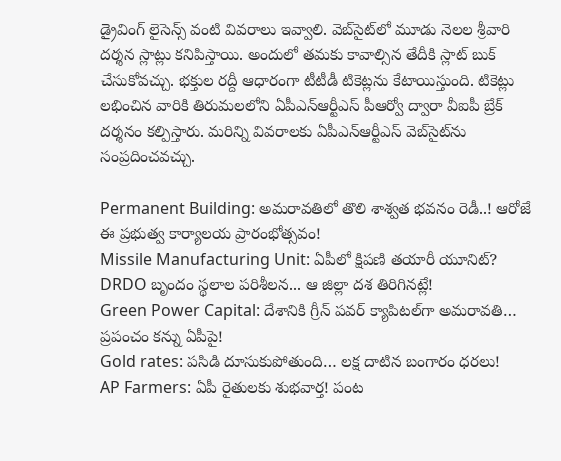డ్రైవింగ్ లైసెన్స్ వంటి వివరాలు ఇవ్వాలి. వెబ్‌సైట్‌లో మూడు నెలల శ్రీవారి దర్శన స్లాట్లు కనిపిస్తాయి. అందులో తమకు కావాల్సిన తేదీకి స్లాట్ బుక్ చేసుకోవచ్చు. భక్తుల రద్దీ ఆధారంగా టీటీడీ టికెట్లను కేటాయిస్తుంది. టికెట్లు లభించిన వారికి తిరుమలలోని ఏపీఎన్ఆర్టీఎస్ పీఆర్వో ద్వారా వీఐపీ బ్రేక్ దర్శనం కల్పిస్తారు. మరిన్ని వివరాలకు ఏపీఎన్ఆర్టీఎస్ వెబ్‌సైట్‌ను సంప్రదించవచ్చు.

Permanent Building: అమరావతిలో తొలి శాశ్వత భవనం రెడీ..! ఆరోజే ఈ ప్రభుత్వ కార్యాలయ ప్రారంభోత్సవం!
Missile Manufacturing Unit: ఏపీలో క్షిపణి తయారీ యూనిట్‌? DRDO బృందం స్థలాల పరిశీలన... ఆ జిల్లా దశ తిరిగినట్లే!
Green Power Capital: దేశానికి గ్రీన్ పవర్ క్యాపిటల్‌గా అమరావతి… ప్రపంచం కన్ను ఏపీపై!
Gold rates: పసిడి దూసుకుపోతుంది… లక్ష దాటిన బంగారం ధరలు!
AP Farmers: ఏపీ రైతులకు శుభవార్త! పంట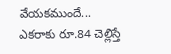వేయకముందే... ఎకరాకు రూ.84 చెల్లిస్తే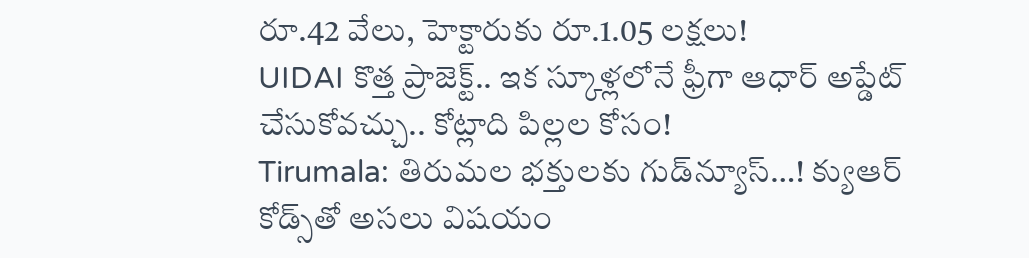రూ.42 వేలు, హెక్టారుకు రూ.1.05 లక్షలు!
UIDAI కొత్త ప్రాజెక్ట్.. ఇక స్కూళ్లలోనే ఫ్రీగా ఆధార్ అప్డేట్ చేసుకోవచ్చు.. కోట్లాది పిల్లల కోసం!
Tirumala: తిరుమల భక్తులకు గుడ్‌న్యూస్‌…! క్యుఆర్‌ కోడ్స్‌తో అసలు విషయం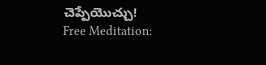చెప్పేయొచ్చు!
Free Meditation: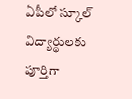ఏపీలో స్కూల్ విద్యార్థులకు పూర్తిగా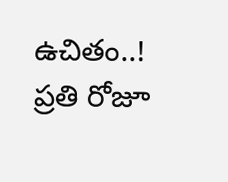ఉచితం..! ప్రతి రోజూ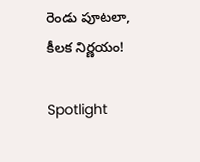రెండు పూటలా, కీలక నిర్ణయం!

Spotlight